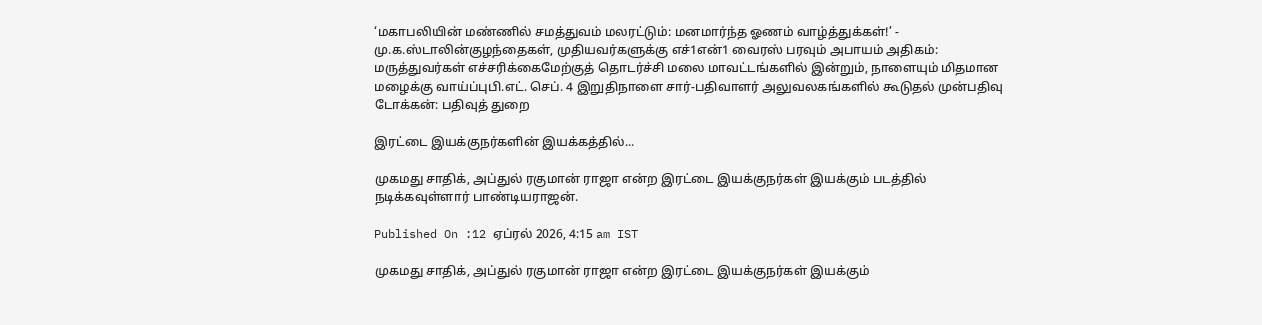‘மகாபலியின் மண்ணில் சமத்துவம் மலரட்டும்: மனமார்ந்த ஓணம் வாழ்த்துக்கள்!’ - மு.க.ஸ்டாலின்குழந்தைகள், முதியவர்களுக்கு எச்1என்1 வைரஸ் பரவும் அபாயம் அதிகம்: மருத்துவர்கள் எச்சரிக்கைமேற்குத் தொடர்ச்சி மலை மாவட்டங்களில் இன்றும், நாளையும் மிதமான மழைக்கு வாய்ப்புபி.எட். செப். 4 இறுதிநாளை சார்-பதிவாளர் அலுவலகங்களில் கூடுதல் முன்பதிவு டோக்கன்: பதிவுத் துறை

இரட்டை இயக்குநர்களின் இயக்கத்தில்...

முகமது சாதிக், அப்துல் ரகுமான் ராஜா என்ற இரட்டை இயக்குநர்கள் இயக்கும் படத்தில் நடிக்கவுள்ளார் பாண்டியராஜன்.

Published On :12 ஏப்ரல் 2026, 4:15 am IST

முகமது சாதிக், அப்துல் ரகுமான் ராஜா என்ற இரட்டை இயக்குநர்கள் இயக்கும்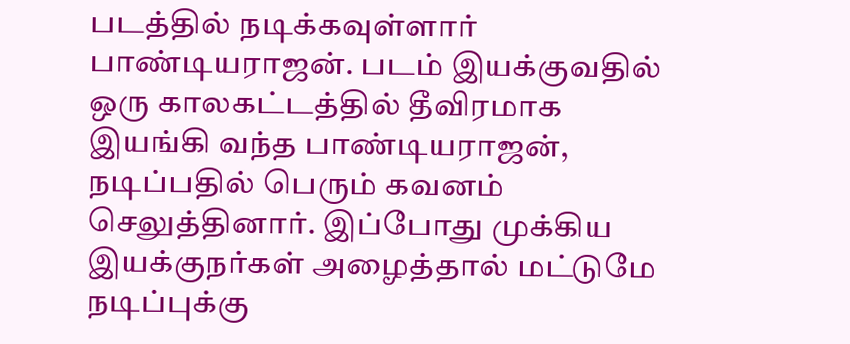படத்தில் நடிக்கவுள்ளார் பாண்டியராஜன். படம் இயக்குவதில் ஒரு காலகட்டத்தில் தீவிரமாக இயங்கி வந்த பாண்டியராஜன், நடிப்பதில் பெரும் கவனம் செலுத்தினார். இப்போது முக்கிய இயக்குநர்கள் அழைத்தால் மட்டுமே நடிப்புக்கு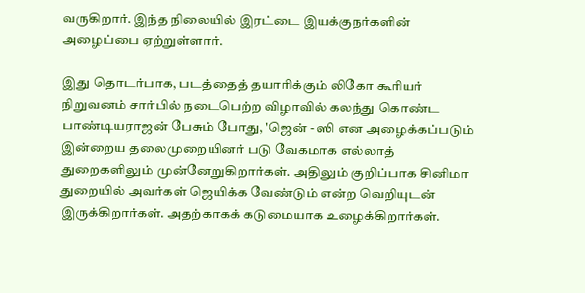வருகிறார். இந்த நிலையில் இரட்டை இயக்குநர்களின் அழைப்பை ஏற்றுள்ளார்.

இது தொடர்பாக, படத்தைத் தயாரிக்கும் லிகோ கூரியர் நிறுவனம் சார்பில் நடைபெற்ற விழாவில் கலந்து கொண்ட பாண்டியராஜன் பேசும் போது, 'ஜென் - ஸி என அழைக்கப்படும் இன்றைய தலைமுறையினர் படு வேகமாக எல்லாத் துறைகளிலும் முன்னேறுகிறார்கள். அதிலும் குறிப்பாக சினிமா துறையில் அவர்கள் ஜெயிக்க வேண்டும் என்ற வெறியுடன் இருக்கிறார்கள். அதற்காகக் கடுமையாக உழைக்கிறார்கள்.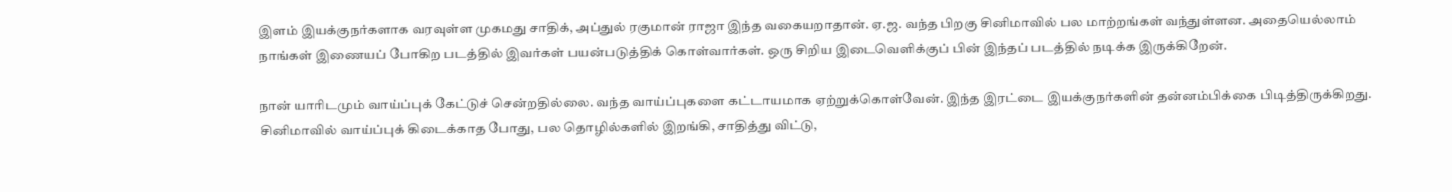இளம் இயக்குநர்களாக வரவுள்ள முகமது சாதிக், அப்துல் ரகுமான் ராஜா இந்த வகையறாதான். ஏ.ஜ. வந்த பிறகு சினிமாவில் பல மாற்றங்கள் வந்துள்ளன. அதையெல்லாம் நாங்கள் இணையப் போகிற படத்தில் இவர்கள் பயன்படுத்திக் கொள்வார்கள். ஒரு சிறிய இடைவெளிக்குப் பின் இந்தப் படத்தில் நடிக்க இருக்கிறேன்.

நான் யாரிடமும் வாய்ப்புக் கேட்டுச் சென்றதில்லை. வந்த வாய்ப்புகளை கட்டாயமாக ஏற்றுக்கொள்வேன். இந்த இரட்டை இயக்குநர்களின் தன்னம்பிக்கை பிடித்திருக்கிறது. சினிமாவில் வாய்ப்புக் கிடைக்காத போது, பல தொழில்களில் இறங்கி, சாதித்து விட்டு,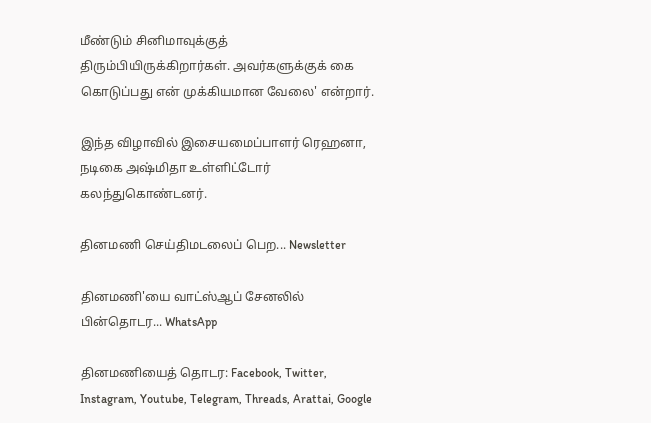மீண்டும் சினிமாவுக்குத் திரும்பியிருக்கிறார்கள். அவர்களுக்குக் கை கொடுப்பது என் முக்கியமான வேலை' என்றார்.

இந்த விழாவில் இசையமைப்பாளர் ரெஹனா, நடிகை அஷ்மிதா உள்ளிட்டோர் கலந்துகொண்டனர்.

தினமணி செய்திமடலைப் பெற... Newsletter

தினமணி'யை வாட்ஸ்ஆப் சேனலில் பின்தொடர... WhatsApp

தினமணியைத் தொடர: Facebook, Twitter, Instagram, Youtube, Telegram, Threads, Arattai, Google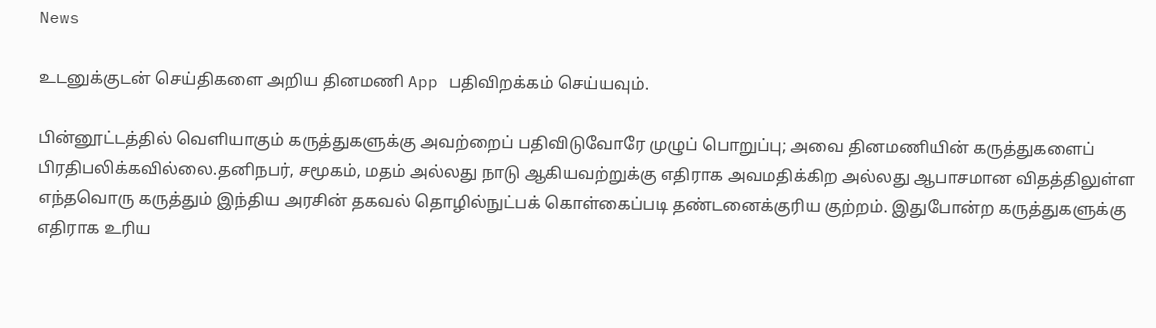News

உடனுக்குடன் செய்திகளை அறிய தினமணி App பதிவிறக்கம் செய்யவும்.

பின்னூட்டத்தில் வெளியாகும் கருத்துகளுக்கு அவற்றைப் பதிவிடுவோரே முழுப் பொறுப்பு; அவை தினமணியின் கருத்துகளைப் பிரதிபலிக்கவில்லை.தனிநபர், சமூகம், மதம் அல்லது நாடு ஆகியவற்றுக்கு எதிராக அவமதிக்கிற அல்லது ஆபாசமான விதத்திலுள்ள எந்தவொரு கருத்தும் இந்திய அரசின் தகவல் தொழில்நுட்பக் கொள்கைப்படி தண்டனைக்குரிய குற்றம். இதுபோன்ற கருத்துகளுக்கு எதிராக உரிய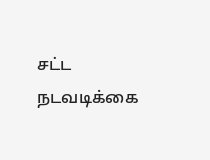சட்ட நடவடிக்கை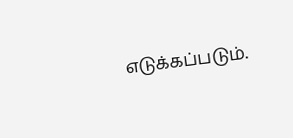எடுக்கப்படும்.